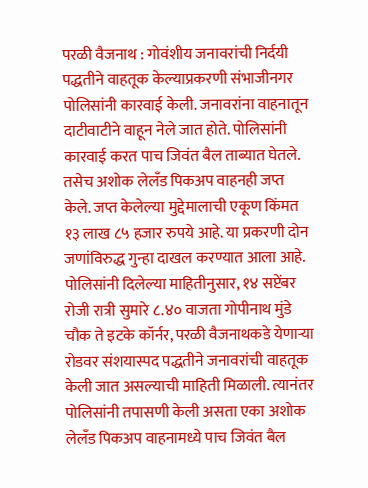परळी वैजनाथ : गोवंशीय जनावरांची निर्दयी पद्धतीने वाहतूक केल्याप्रकरणी संभाजीनगर पोलिसांनी कारवाई केली. जनावरांना वाहनातून दाटीवाटीने वाहून नेले जात होते. पोलिसांनी कारवाई करत पाच जिवंत बैल ताब्यात घेतले. तसेच अशोक लेलँड पिकअप वाहनही जप्त केले. जप्त केलेल्या मुद्देमालाची एकूण किंमत १३ लाख ८५ हजार रुपये आहे. या प्रकरणी दोन जणांविरुद्ध गुन्हा दाखल करण्यात आला आहे.
पोलिसांनी दिलेल्या माहितीनुसार, १४ सप्टेंबर रोजी रात्री सुमारे ८.४० वाजता गोपीनाथ मुंडे चौक ते इटके कॉर्नर, परळी वैजनाथकडे येणाऱ्या रोडवर संशयास्पद पद्धतीने जनावरांची वाहतूक केली जात असल्याची माहिती मिळाली. त्यानंतर पोलिसांनी तपासणी केली असता एका अशोक लेलँड पिकअप वाहनामध्ये पाच जिवंत बैल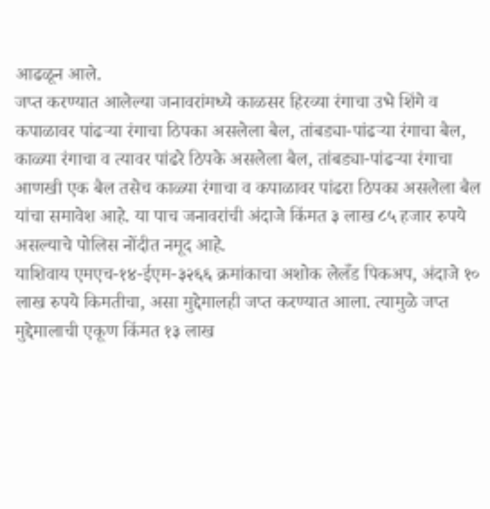आढळून आले.
जप्त करण्यात आलेल्या जनावरांमध्ये काळसर हिरव्या रंगाचा उभे शिंगे व कपाळावर पांढऱ्या रंगाचा ठिपका असलेला बैल, तांबड्या-पांढऱ्या रंगाचा बैल, काळ्या रंगाचा व त्यावर पांढरे ठिपके असलेला बैल, तांबड्या-पांढऱ्या रंगाचा आणखी एक बैल तसेच काळ्या रंगाचा व कपाळावर पांढरा ठिपका असलेला बैल यांचा समावेश आहे. या पाच जनावरांची अंदाजे किंमत ३ लाख ८५ हजार रुपये असल्याचे पोलिस नोंदीत नमूद आहे.
याशिवाय एमएच-१४-ईएम-३२६६ क्रमांकाचा अशोक लेलँड पिकअप, अंदाजे १० लाख रुपये किमतीचा, असा मुद्देमालही जप्त करण्यात आला. त्यामुळे जप्त मुद्देमालाची एकूण किंमत १३ लाख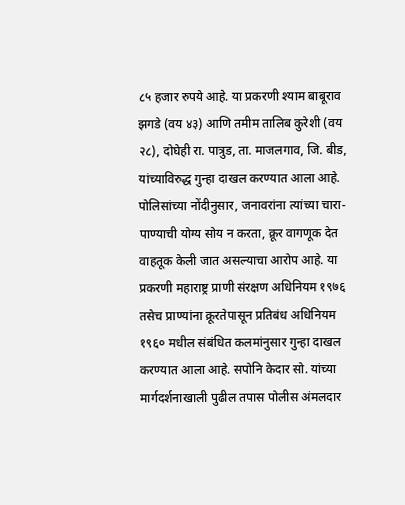८५ हजार रुपये आहे. या प्रकरणी श्याम बाबूराव झगडे (वय ४३) आणि तमीम तालिब कुरेशी (वय २८), दोघेही रा. पात्रुड, ता. माजलगाव, जि. बीड, यांच्याविरुद्ध गुन्हा दाखल करण्यात आला आहे.
पोलिसांच्या नोंदीनुसार, जनावरांना त्यांच्या चारा-पाण्याची योग्य सोय न करता, क्रूर वागणूक देत वाहतूक केली जात असल्याचा आरोप आहे. या प्रकरणी महाराष्ट्र प्राणी संरक्षण अधिनियम १९७६ तसेच प्राण्यांना क्रूरतेपासून प्रतिबंध अधिनियम १९६० मधील संबंधित कलमांनुसार गुन्हा दाखल करण्यात आला आहे. सपोनि केदार सो. यांच्या मार्गदर्शनाखाली पुढील तपास पोलीस अंमलदार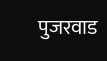पुजरवाड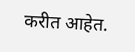करीत आहेत.